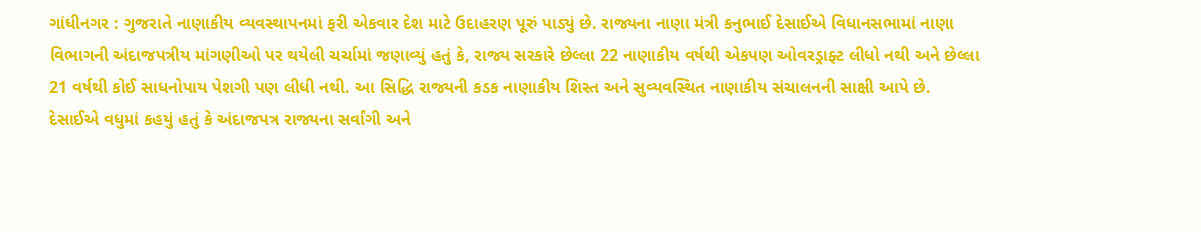ગાંધીનગર : ગુજરાતે નાણાકીય વ્યવસ્થાપનમાં ફરી એકવાર દેશ માટે ઉદાહરણ પૂરું પાડ્યું છે. રાજ્યના નાણા મંત્રી કનુભાઈ દેસાઈએ વિધાનસભામાં નાણા વિભાગની અંદાજપત્રીય માંગણીઓ પર થયેલી ચર્ચામાં જણાવ્યું હતું કે, રાજ્ય સરકારે છેલ્લા 22 નાણાકીય વર્ષથી એકપણ ઓવરડ્રાફ્ટ લીધો નથી અને છેલ્લા 21 વર્ષથી કોઈ સાધનોપાય પેશગી પણ લીધી નથી. આ સિદ્ધિ રાજ્યની કડક નાણાકીય શિસ્ત અને સુવ્યવસ્થિત નાણાકીય સંચાલનની સાક્ષી આપે છે.
દેસાઈએ વધુમાં કહયું હતું કે અંદાજપત્ર રાજ્યના સર્વાંગી અને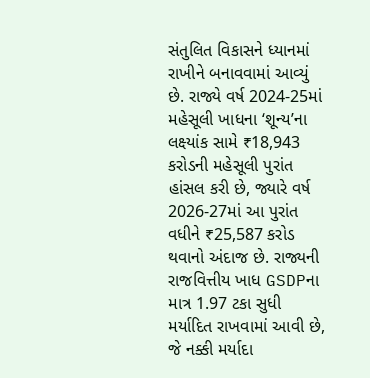સંતુલિત વિકાસને ધ્યાનમાં રાખીને બનાવવામાં આવ્યું છે. રાજ્યે વર્ષ 2024-25માં મહેસૂલી ખાધના ‘શૂન્ય’ના લક્ષ્યાંક સામે ₹18,943 કરોડની મહેસૂલી પુરાંત હાંસલ કરી છે, જ્યારે વર્ષ 2026-27માં આ પુરાંત વધીને ₹25,587 કરોડ થવાનો અંદાજ છે. રાજ્યની રાજવિત્તીય ખાધ GSDPના માત્ર 1.97 ટકા સુધી મર્યાદિત રાખવામાં આવી છે, જે નક્કી મર્યાદા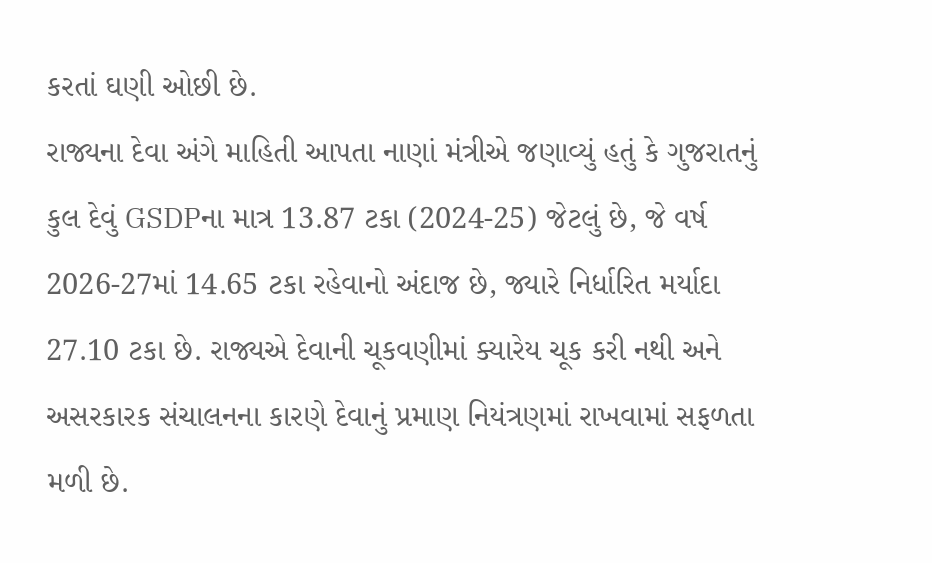કરતાં ઘણી ઓછી છે.
રાજ્યના દેવા અંગે માહિતી આપતા નાણાં મંત્રીએ જણાવ્યું હતું કે ગુજરાતનું કુલ દેવું GSDPના માત્ર 13.87 ટકા (2024-25) જેટલું છે, જે વર્ષ 2026-27માં 14.65 ટકા રહેવાનો અંદાજ છે, જ્યારે નિર્ધારિત મર્યાદા 27.10 ટકા છે. રાજ્યએ દેવાની ચૂકવણીમાં ક્યારેય ચૂક કરી નથી અને અસરકારક સંચાલનના કારણે દેવાનું પ્રમાણ નિયંત્રણમાં રાખવામાં સફળતા મળી છે.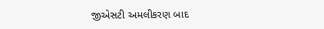જીએસટી અમલીકરણ બાદ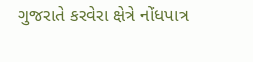ગુજરાતે કરવેરા ક્ષેત્રે નોંધપાત્ર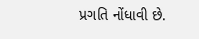પ્રગતિ નોંધાવી છે.